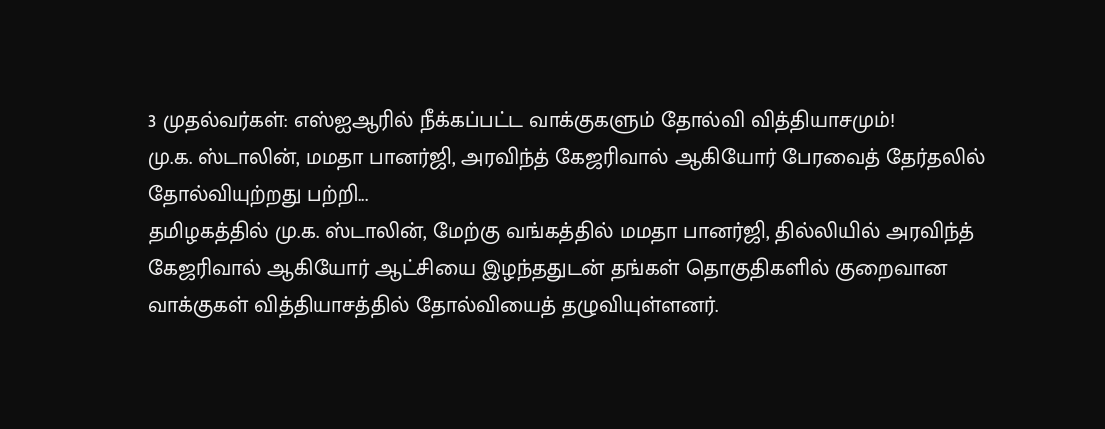3 முதல்வர்கள்: எஸ்ஐஆரில் நீக்கப்பட்ட வாக்குகளும் தோல்வி வித்தியாசமும்!
மு.க. ஸ்டாலின், மமதா பானர்ஜி, அரவிந்த் கேஜரிவால் ஆகியோர் பேரவைத் தேர்தலில் தோல்வியுற்றது பற்றி...
தமிழகத்தில் மு.க. ஸ்டாலின், மேற்கு வங்கத்தில் மமதா பானர்ஜி, தில்லியில் அரவிந்த் கேஜரிவால் ஆகியோர் ஆட்சியை இழந்ததுடன் தங்கள் தொகுதிகளில் குறைவான வாக்குகள் வித்தியாசத்தில் தோல்வியைத் தழுவியுள்ளனர்.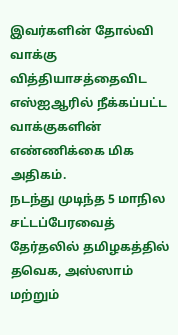இவர்களின் தோல்வி வாக்கு வித்தியாசத்தைவிட எஸ்ஐஆரில் நீக்கப்பட்ட வாக்குகளின் எண்ணிக்கை மிக அதிகம்.
நடந்து முடிந்த 5 மாநில சட்டப்பேரவைத் தேர்தலில் தமிழகத்தில் தவெக, அஸ்ஸாம் மற்றும்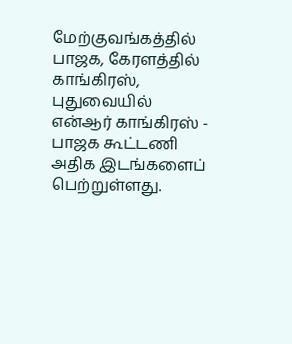மேற்குவங்கத்தில் பாஜக, கேரளத்தில் காங்கிரஸ், புதுவையில் என்ஆர் காங்கிரஸ் - பாஜக கூட்டணி அதிக இடங்களைப் பெற்றுள்ளது.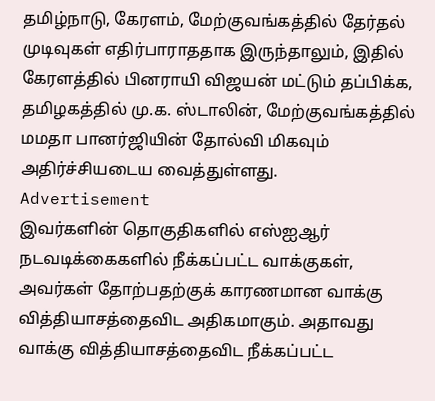தமிழ்நாடு, கேரளம், மேற்குவங்கத்தில் தேர்தல் முடிவுகள் எதிர்பாராததாக இருந்தாலும், இதில் கேரளத்தில் பினராயி விஜயன் மட்டும் தப்பிக்க, தமிழகத்தில் மு.க. ஸ்டாலின், மேற்குவங்கத்தில் மமதா பானர்ஜியின் தோல்வி மிகவும் அதிர்ச்சியடைய வைத்துள்ளது.
Advertisement
இவர்களின் தொகுதிகளில் எஸ்ஐஆர் நடவடிக்கைகளில் நீக்கப்பட்ட வாக்குகள், அவர்கள் தோற்பதற்குக் காரணமான வாக்கு வித்தியாசத்தைவிட அதிகமாகும். அதாவது வாக்கு வித்தியாசத்தைவிட நீக்கப்பட்ட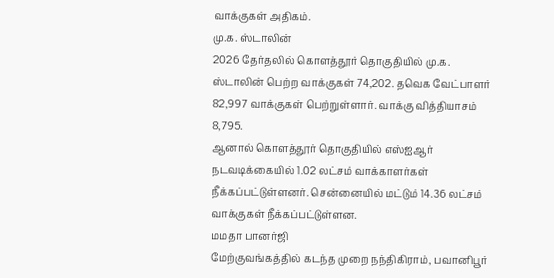வாக்குகள் அதிகம்.
மு.க. ஸ்டாலின்
2026 தேர்தலில் கொளத்தூர் தொகுதியில் மு.க. ஸ்டாலின் பெற்ற வாக்குகள் 74,202. தவெக வேட்பாளர் 82,997 வாக்குகள் பெற்றுள்ளார். வாக்கு வித்தியாசம் 8,795.
ஆனால் கொளத்தூர் தொகுதியில் எஸ்ஐஆர் நடவடிக்கையில் 1.02 லட்சம் வாக்காளர்கள் நீக்கப்பட்டுள்ளனர். சென்னையில் மட்டும் 14.36 லட்சம் வாக்குகள் நீக்கப்பட்டுள்ளன.
மமதா பானர்ஜி
மேற்குவங்கத்தில் கடந்த முறை நந்திகிராம், பவானிபூர்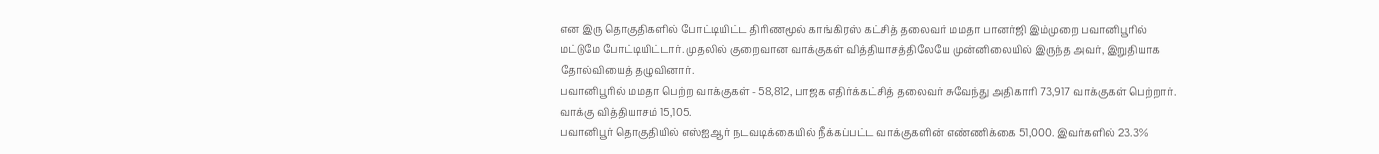என இரு தொகுதிகளில் போட்டியிட்ட திரிணமூல் காங்கிரஸ் கட்சித் தலைவர் மமதா பானர்ஜி இம்முறை பவானிபூரில் மட்டுமே போட்டியிட்டார். முதலில் குறைவான வாக்குகள் வித்தியாசத்திலேயே முன்னிலையில் இருந்த அவர், இறுதியாக தோல்வியைத் தழுவினார்.
பவானிபூரில் மமதா பெற்ற வாக்குகள் - 58,812, பாஜக எதிர்க்கட்சித் தலைவர் சுவேந்து அதிகாரி 73,917 வாக்குகள் பெற்றார். வாக்கு வித்தியாசம் 15,105.
பவானிபூர் தொகுதியில் எஸ்ஐஆர் நடவடிக்கையில் நீக்கப்பட்ட வாக்குகளின் எண்ணிக்கை 51,000. இவர்களில் 23.3%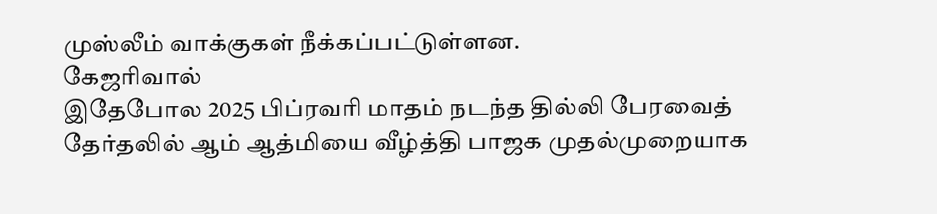முஸ்லீம் வாக்குகள் நீக்கப்பட்டுள்ளன.
கேஜரிவால்
இதேபோல 2025 பிப்ரவரி மாதம் நடந்த தில்லி பேரவைத் தேர்தலில் ஆம் ஆத்மியை வீழ்த்தி பாஜக முதல்முறையாக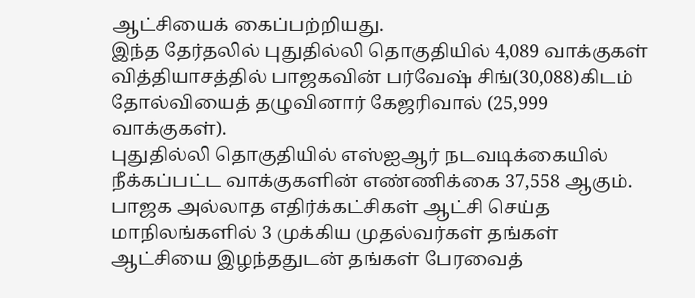ஆட்சியைக் கைப்பற்றியது.
இந்த தேர்தலில் புதுதில்லி தொகுதியில் 4,089 வாக்குகள் வித்தியாசத்தில் பாஜகவின் பர்வேஷ் சிங்(30,088)கிடம் தோல்வியைத் தழுவினார் கேஜரிவால் (25,999 வாக்குகள்).
புதுதில்லி தொகுதியில் எஸ்ஐஆர் நடவடிக்கையில் நீக்கப்பட்ட வாக்குகளின் எண்ணிக்கை 37,558 ஆகும்.
பாஜக அல்லாத எதிர்க்கட்சிகள் ஆட்சி செய்த மாநிலங்களில் 3 முக்கிய முதல்வர்கள் தங்கள் ஆட்சியை இழந்ததுடன் தங்கள் பேரவைத்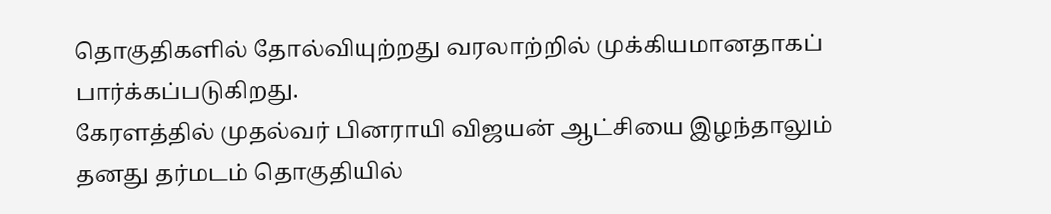தொகுதிகளில் தோல்வியுற்றது வரலாற்றில் முக்கியமானதாகப் பார்க்கப்படுகிறது.
கேரளத்தில் முதல்வர் பினராயி விஜயன் ஆட்சியை இழந்தாலும் தனது தர்மடம் தொகுதியில்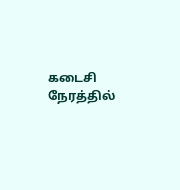கடைசி நேரத்தில்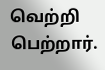வெற்றி பெற்றார்.